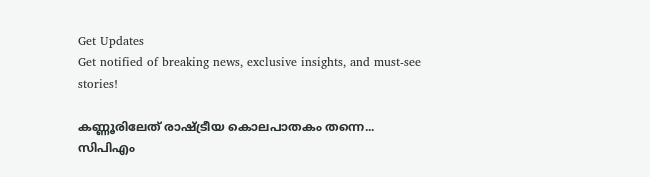Get Updates
Get notified of breaking news, exclusive insights, and must-see stories!

കണ്ണൂരിലേത് രാഷ്ട്രീയ കൊലപാതകം തന്നെ... സിപിഎം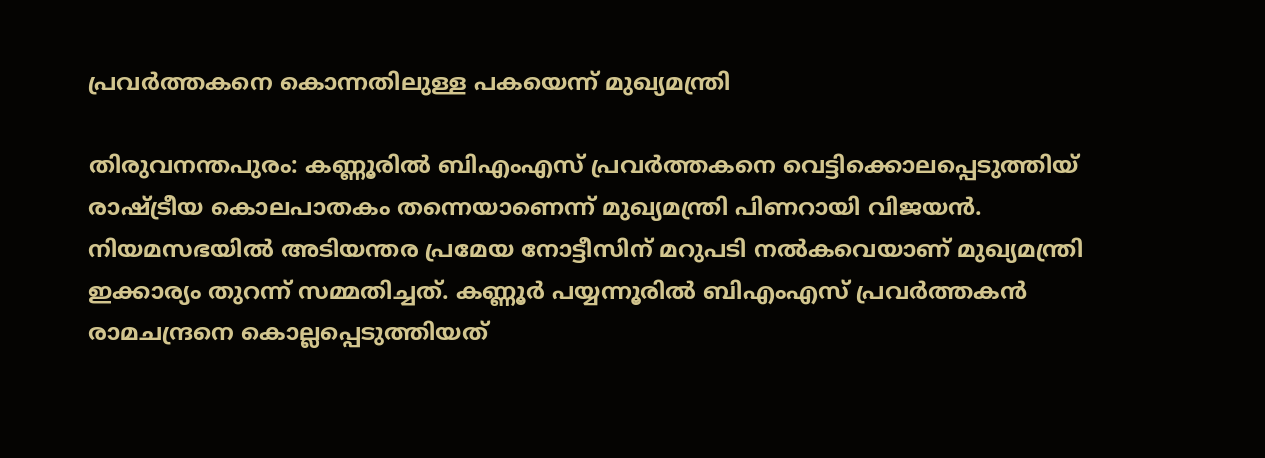പ്രവര്‍ത്തകനെ കൊന്നതിലുള്ള പകയെന്ന് മുഖ്യമന്ത്രി

തിരുവനന്തപുരം: കണ്ണൂരില്‍ ബിഎംഎസ് പ്രവര്‍ത്തകനെ വെട്ടിക്കൊലപ്പെടുത്തിയ് രാഷ്ട്രീയ കൊലപാതകം തന്നെയാണെന്ന് മുഖ്യമന്ത്രി പിണറായി വിജയന്‍. നിയമസഭയില്‍ അടിയന്തര പ്രമേയ നോട്ടീസിന് മറുപടി നല്‍കവെയാണ് മുഖ്യമന്ത്രി ഇക്കാര്യം തുറന്ന് സമ്മതിച്ചത്. കണ്ണൂര്‍ പയ്യന്നൂരില്‍ ബിഎംഎസ് പ്രവര്‍ത്തകന്‍ രാമചന്ദ്രനെ കൊല്ലപ്പെടുത്തിയത്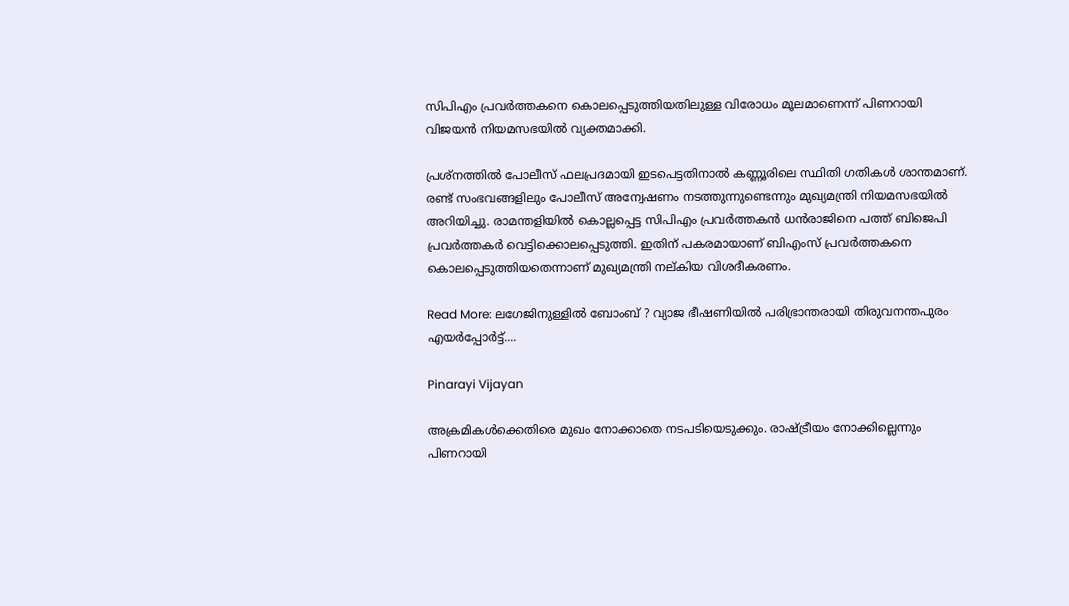സിപിഎം പ്രവര്‍ത്തകനെ കൊലപ്പെടുത്തിയതിലുള്ള വിരോധം മൂലമാണെന്ന് പിണറായി വിജയന്‍ നിയമസഭയില്‍ വ്യക്തമാക്കി.

പ്രശ്‌നത്തില്‍ പോലീസ് ഫലപ്രദമായി ഇടപെട്ടതിനാല്‍ കണ്ണൂരിലെ സ്ഥിതി ഗതികള്‍ ശാന്തമാണ്. രണ്ട് സംഭവങ്ങളിലും പോലീസ് അന്വേഷണം നടത്തുന്നുണ്ടെന്നും മുഖ്യമന്ത്രി നിയമസഭയില്‍ അറിയിച്ചു. രാമന്തളിയില്‍ കൊല്ലപ്പെട്ട സിപിഎം പ്രവര്‍ത്തകന്‍ ധന്‍രാജിനെ പത്ത് ബിജെപി പ്രവര്‍ത്തകര്‍ വെട്ടിക്കൊലപ്പെടുത്തി. ഇതിന് പകരമായാണ് ബിഎംസ് പ്രവര്‍ത്തകനെ കൊലപ്പെടുത്തിയതെന്നാണ് മുഖ്യമന്ത്രി നല്കിയ വിശദീകരണം.

Read More: ലഗേജിനുള്ളില്‍ ബോംബ് ? വ്യാജ ഭീഷണിയില്‍ പരിഭ്രാന്തരായി തിരുവനന്തപുരം എയര്‍പ്പോര്‍ട്ട്....

Pinarayi Vijayan

അക്രമികള്‍ക്കെതിരെ മുഖം നോക്കാതെ നടപടിയെടുക്കും. രാഷ്ട്രീയം നോക്കില്ലെന്നും പിണറായി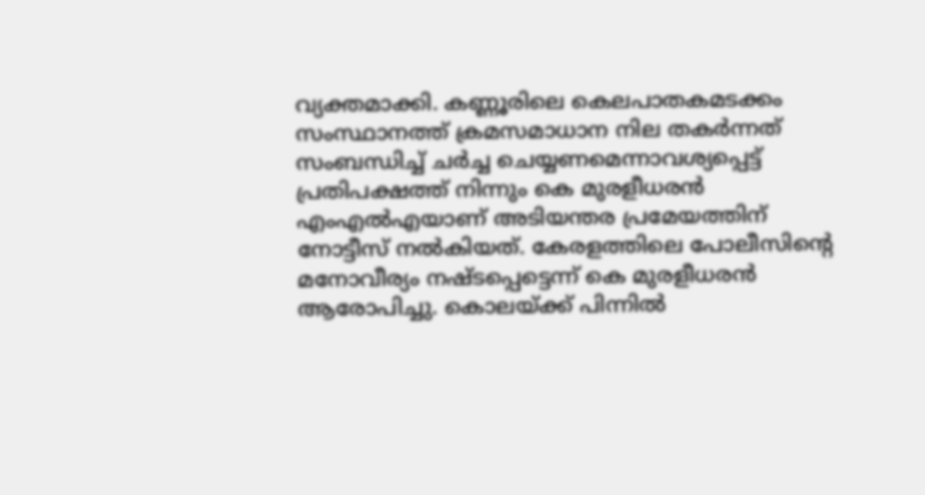വ്യക്തമാക്കി. കണ്ണൂരിലെ കെലപാതകമടക്കം സംസ്ഥാനത്ത് ക്രമസമാധാന നില തകര്‍ന്നത് സംബന്ധിച്ച് ചര്‍ച്ച ചെയ്യണമെന്നാവശ്യപ്പെട്ട് പ്രതിപക്ഷത്ത് നിന്നും കെ മുരളീധരന്‍ എംഎല്‍എയാണ് അടിയന്തര പ്രമേയത്തിന് നോട്ടീസ് നല്‍കിയത്. കേരളത്തിലെ പോലീസിന്റെ മനോവീര്യം നഷ്ടപ്പെട്ടെന്ന് കെ മുരളീധരന്‍ ആരോപിച്ചു. കൊലയ്ക്ക് പിന്നില്‍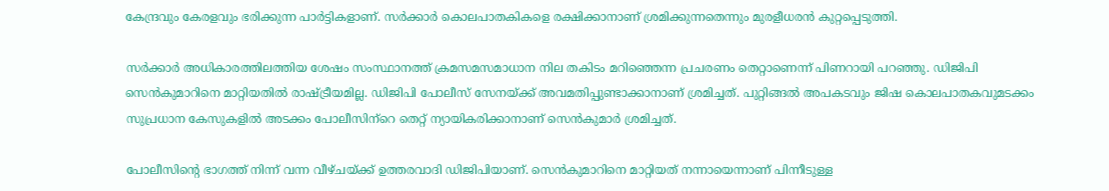കേന്ദ്രവും കേരളവും ഭരിക്കുന്ന പാര്‍ട്ടികളാണ്. സര്‍ക്കാര്‍ കൊലപാതകികളെ രക്ഷിക്കാനാണ് ശ്രമിക്കുന്നതെന്നും മുരളീധരന്‍ കുറ്റപ്പെടുത്തി.

സര്‍ക്കാര്‍ അധികാരത്തിലത്തിയ ശേഷം സംസ്ഥാനത്ത് ക്രമസമസമാധാന നില തകിടം മറിഞ്ഞെന്ന പ്രചരണം തെറ്റാണെന്ന് പിണറായി പറഞ്ഞു. ഡിജിപി സെന്‍കുമാറിനെ മാറ്റിയതില്‍ രാഷ്ട്രീയമില്ല. ഡിജിപി പോലീസ് സേനയ്ക്ക് അവമതിപ്പുണ്ടാക്കാനാണ് ശ്രമിച്ചത്. പുറ്റിങ്ങല്‍ അപകടവും ജിഷ കൊലപാതകവുമടക്കം സുപ്രധാന കേസുകളില്‍ അടക്കം പോലീസിന്‌റെ തെറ്റ് ന്യായികരിക്കാനാണ് സെന്‍കുമാര്‍ ശ്രമിച്ചത്.

പോലീസിന്റെ ഭാഗത്ത് നിന്ന് വന്ന വീഴ്ചയ്ക്ക് ഉത്തരവാദി ഡിജിപിയാണ്. സെന്‍കുമാറിനെ മാറ്റിയത് നന്നായെന്നാണ് പിന്നീടുള്ള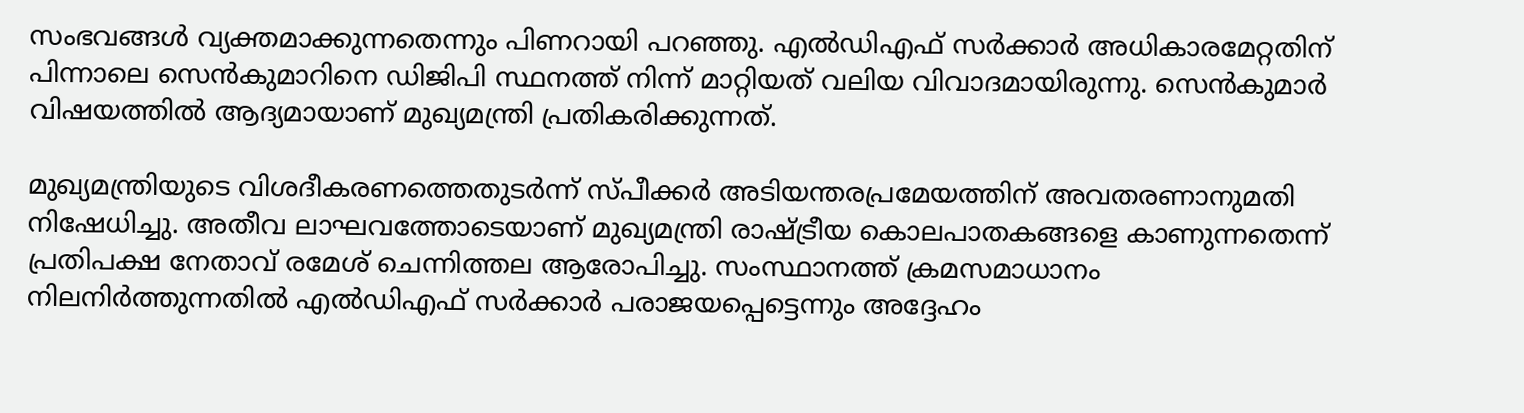സംഭവങ്ങള്‍ വ്യക്തമാക്കുന്നതെന്നും പിണറായി പറഞ്ഞു. എല്‍ഡിഎഫ് സര്‍ക്കാര്‍ അധികാരമേറ്റതിന് പിന്നാലെ സെന്‍കുമാറിനെ ഡിജിപി സ്ഥനത്ത് നിന്ന് മാറ്റിയത് വലിയ വിവാദമായിരുന്നു. സെന്‍കുമാര്‍ വിഷയത്തില്‍ ആദ്യമായാണ് മുഖ്യമന്ത്രി പ്രതികരിക്കുന്നത്.

മുഖ്യമന്ത്രിയുടെ വിശദീകരണത്തെതുടര്‍ന്ന് സ്പീക്കര്‍ അടിയന്തരപ്രമേയത്തിന് അവതരണാനുമതി നിഷേധിച്ചു. അതീവ ലാഘവത്തോടെയാണ് മുഖ്യമന്ത്രി രാഷ്ട്രീയ കൊലപാതകങ്ങളെ കാണുന്നതെന്ന് പ്രതിപക്ഷ നേതാവ് രമേശ് ചെന്നിത്തല ആരോപിച്ചു. സംസ്ഥാനത്ത് ക്രമസമാധാനം നിലനിര്‍ത്തുന്നതില്‍ എല്‍ഡിഎഫ് സര്‍ക്കാര്‍ പരാജയപ്പെട്ടെന്നും അദ്ദേഹം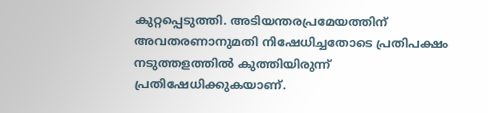കുറ്റപ്പെടുത്തി. അടിയന്തരപ്രമേയത്തിന് അവതരണാനുമതി നിഷേധിച്ചതോടെ പ്രതിപക്ഷം നടുത്തളത്തില്‍ കുത്തിയിരുന്ന് പ്രതിഷേധിക്കുകയാണ്.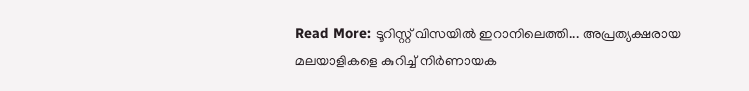Read More: ടൂറിസ്റ്റ് വിസയില്‍ ഇറാനിലെത്തി... അപ്രത്യക്ഷരായ മലയാളികളെ കുറിച്ച് നിര്‍ണായക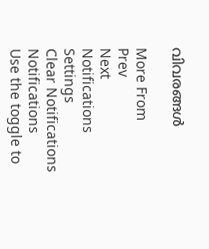വിവരങ്ങള്‍

More From
Prev
Next
Notifications
Settings
Clear Notifications
Notifications
Use the toggle to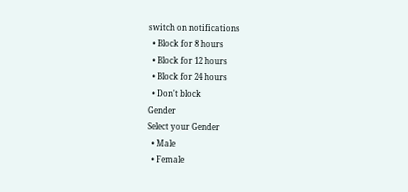switch on notifications
  • Block for 8 hours
  • Block for 12 hours
  • Block for 24 hours
  • Don't block
Gender
Select your Gender
  • Male
  • Female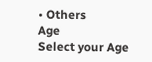• Others
Age
Select your Age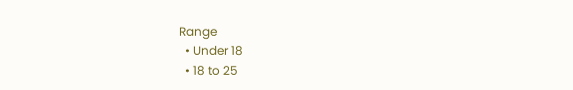Range
  • Under 18
  • 18 to 25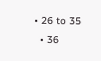• 26 to 35
  • 36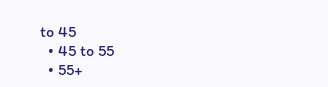to 45
  • 45 to 55
  • 55+